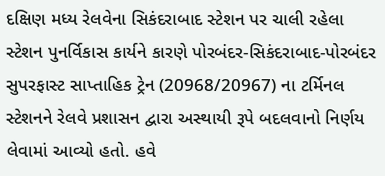દક્ષિણ મધ્ય રેલવેના સિકંદરાબાદ સ્ટેશન પર ચાલી રહેલા સ્ટેશન પુનર્વિકાસ કાર્યને કારણે પોરબંદર-સિકંદરાબાદ-પોરબંદર સુપરફાસ્ટ સાપ્તાહિક ટ્રેન (20968/20967) ના ટર્મિનલ સ્ટેશનને રેલવે પ્રશાસન દ્વારા અસ્થાયી રૂપે બદલવાનો નિર્ણય લેવામાં આવ્યો હતો. હવે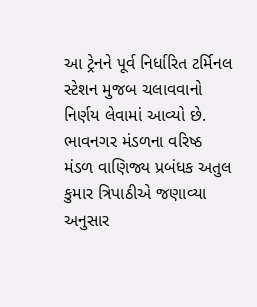આ ટ્રેનને પૂર્વ નિર્ધારિત ટર્મિનલ સ્ટેશન મુજબ ચલાવવાનો નિર્ણય લેવામાં આવ્યો છે.
ભાવનગર મંડળના વરિષ્ઠ મંડળ વાણિજ્ય પ્રબંધક અતુલ કુમાર ત્રિપાઠીએ જણાવ્યા અનુસાર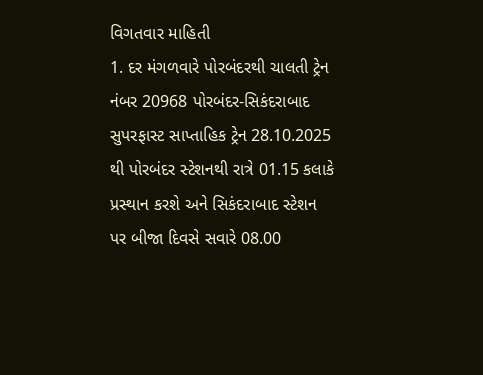વિગતવાર માહિતી
1. દર મંગળવારે પોરબંદરથી ચાલતી ટ્રેન નંબર 20968 પોરબંદર-સિકંદરાબાદ સુપરફાસ્ટ સાપ્તાહિક ટ્રેન 28.10.2025 થી પોરબંદર સ્ટેશનથી રાત્રે 01.15 કલાકે પ્રસ્થાન કરશે અને સિકંદરાબાદ સ્ટેશન પર બીજા દિવસે સવારે 08.00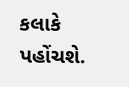કલાકે પહોંચશે.